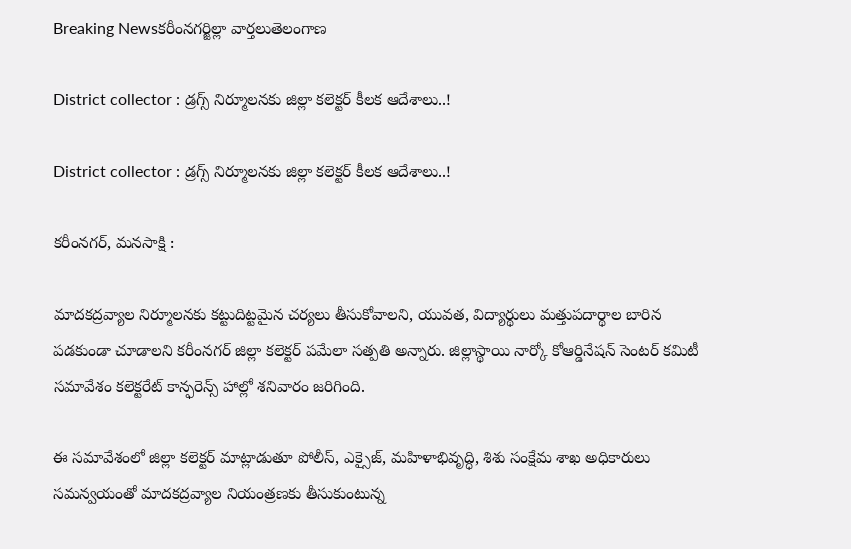Breaking Newsకరీంనగర్జిల్లా వార్తలుతెలంగాణ

District collector : డ్రగ్స్ నిర్మూలనకు జిల్లా కలెక్టర్ కీలక ఆదేశాలు..!

District collector : డ్రగ్స్ నిర్మూలనకు జిల్లా కలెక్టర్ కీలక ఆదేశాలు..!

కరీంనగర్, మనసాక్షి :

మాదకద్రవ్యాల నిర్మూలనకు కట్టుదిట్టమైన చర్యలు తీసుకోవాలని, యువత, విద్యార్థులు మత్తుపదార్థాల బారిన పడకుండా చూడాలని కరీంనగర్ జిల్లా కలెక్టర్ పమేలా సత్పతి అన్నారు. జిల్లాస్థాయి నార్కో కోఆర్డినేషన్ సెంటర్ కమిటీ సమావేశం కలెక్టరేట్ కాన్ఫరెన్స్ హాల్లో శనివారం జరిగింది.

ఈ సమావేశంలో జిల్లా కలెక్టర్ మాట్లాడుతూ పోలీస్, ఎక్సైజ్, మహిళాభివృద్ధి, శిశు సంక్షేమ శాఖ అధికారులు సమన్వయంతో మాదకద్రవ్యాల నియంత్రణకు తీసుకుంటున్న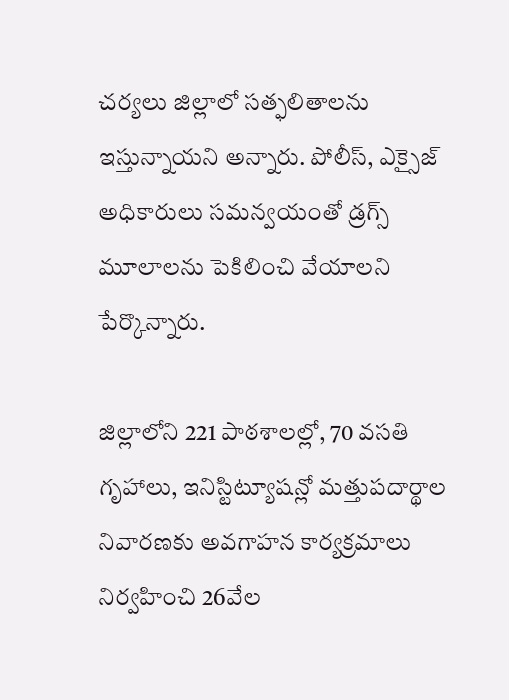చర్యలు జిల్లాలో సత్ఫలితాలను ఇస్తున్నాయని అన్నారు. పోలీస్, ఎక్సైజ్ అధికారులు సమన్వయంతో డ్రగ్స్ మూలాలను పెకిలించి వేయాలని పేర్కొన్నారు.

జిల్లాలోని 221 పాఠశాలల్లో, 70 వసతి గృహాలు, ఇనిస్టిట్యూషన్లో మత్తుపదార్థాల నివారణకు అవగాహన కార్యక్రమాలు నిర్వహించి 26వేల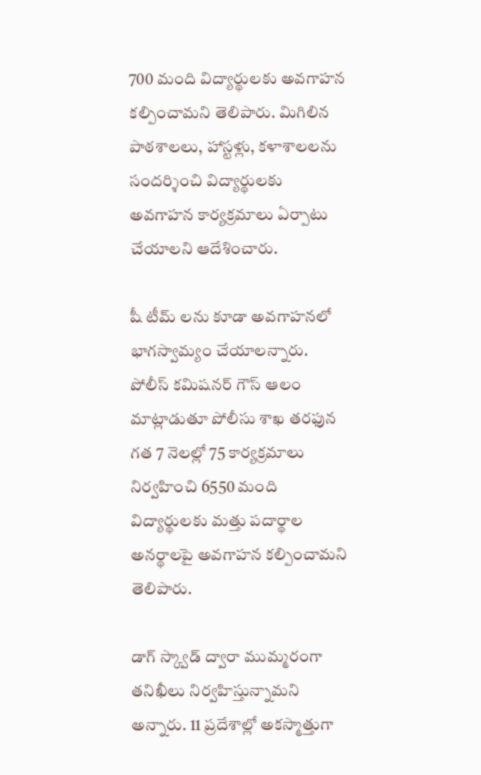700 మంది విద్యార్థులకు అవగాహన కల్పించామని తెలిపారు. మిగిలిన పాఠశాలలు, హాస్టళ్లు, కళాశాలలను సందర్శించి విద్యార్థులకు అవగాహన కార్యక్రమాలు ఏర్పాటు చేయాలని ఆదేశించారు.

షీ టీమ్ లను కూడా అవగాహనలో భాగస్వామ్యం చేయాలన్నారు. పోలీస్ కమిషనర్ గౌస్ ఆలం మాట్లాడుతూ పోలీసు శాఖ తరఫున గత 7 నెలల్లో 75 కార్యక్రమాలు నిర్వహించి 6550 మంది విద్యార్థులకు మత్తు పదార్థాల అనర్థాలపై అవగాహన కల్పించామని తెలిపారు.

డాగ్ స్క్వాడ్ ద్వారా ముమ్మరంగా తనిఖీలు నిర్వహిస్తున్నామని అన్నారు. 11 ప్రదేశాల్లో అకస్మాత్తుగా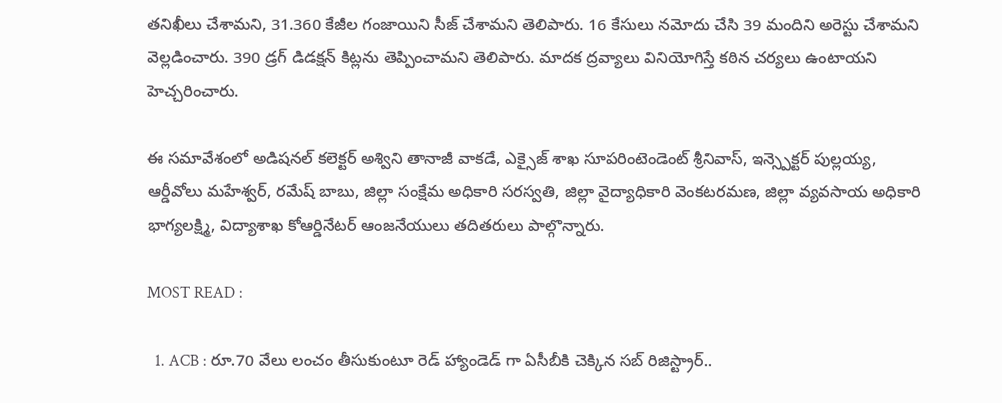తనిఖీలు చేశామని, 31.360 కేజీల గంజాయిని సీజ్ చేశామని తెలిపారు. 16 కేసులు నమోదు చేసి 39 మందిని అరెస్టు చేశామని వెల్లడించారు. 390 డ్రగ్ డిడక్షన్ కిట్లను తెప్పించామని తెలిపారు. మాదక ద్రవ్యాలు వినియోగిస్తే కఠిన చర్యలు ఉంటాయని హెచ్చరించారు.

ఈ సమావేశంలో అడిషనల్ కలెక్టర్ అశ్విని తానాజీ వాకడే, ఎక్సైజ్ శాఖ సూపరింటెండెంట్ శ్రీనివాస్, ఇన్స్పెక్టర్ పుల్లయ్య, ఆర్డీవోలు మహేశ్వర్, రమేష్ బాబు, జిల్లా సంక్షేమ అధికారి సరస్వతి, జిల్లా వైద్యాధికారి వెంకటరమణ, జిల్లా వ్యవసాయ అధికారి భాగ్యలక్ష్మి, విద్యాశాఖ కోఆర్డినేటర్ ఆంజనేయులు తదితరులు పాల్గొన్నారు.

MOST READ :

  1. ACB : రూ.70 వేలు లంచం తీసుకుంటూ రెడ్ హ్యాండెడ్ గా ఏసీబీకి చెక్కిన సబ్ రిజిస్ట్రార్..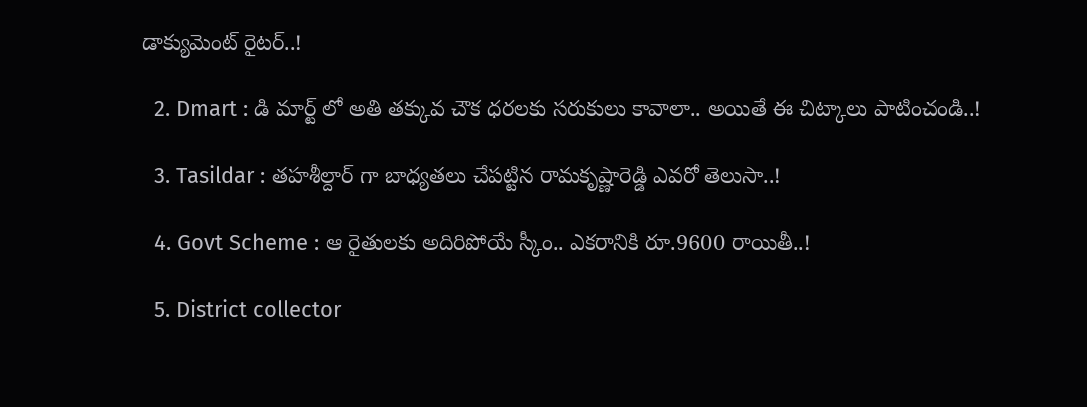డాక్యుమెంట్ రైటర్..!

  2. Dmart : డి మార్ట్ లో అతి తక్కువ చౌక ధరలకు సరుకులు కావాలా.. అయితే ఈ చిట్కాలు పాటించండి..!

  3. Tasildar : తహశీల్దార్ గా బాధ్యతలు చేపట్టిన రామకృష్ణారెడ్డి ఎవరో తెలుసా..!

  4. Govt Scheme : ఆ రైతులకు అదిరిపోయే స్కీం.. ఎకరానికి రూ.9600 రాయితీ..!

  5. District collector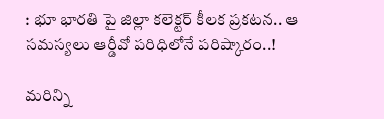: భూ భారతి పై జిల్లా కలెక్టర్ కీలక ప్రకటన.. ఆ సమస్యలు ఆర్డీవో పరిధిలోనే పరిష్కారం..!

మరిన్ని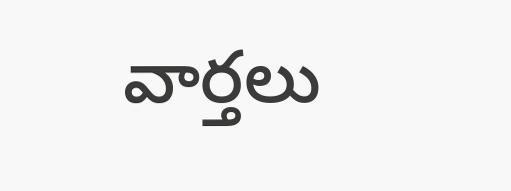వార్తలు